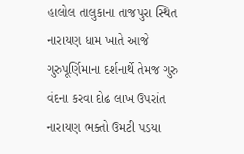હાલોલ તાલુકાના તાજપુરા સ્થિત નારાયણ ધામ ખાતે આજે ગુરુપૂર્ણિમાના દર્શનાર્થે તેમજ ગુરુ વંદના કરવા દોઢ લાખ ઉપરાંત નારાયણ ભક્તો ઉમટી પડયા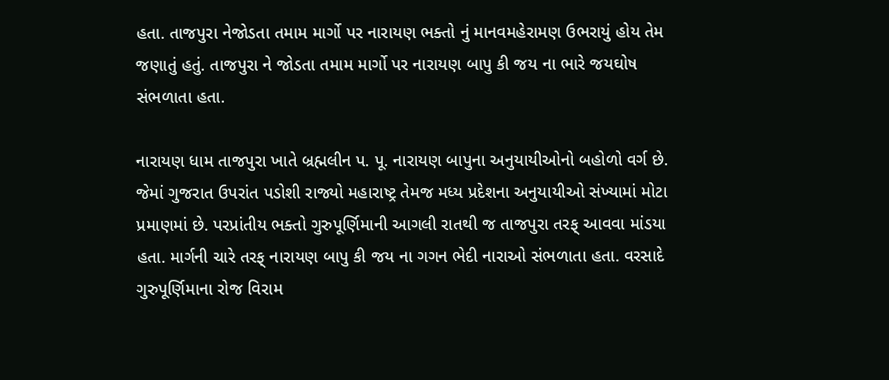હતા. તાજપુરા નેજોડતા તમામ માર્ગો પર નારાયણ ભક્તો નું માનવમહેરામણ ઉભરાયું હોય તેમ જણાતું હતું. તાજપુરા ને જોડતા તમામ માર્ગો પર નારાયણ બાપુ કી જય ના ભારે જયઘોષ સંભળાતા હતા.

નારાયણ ધામ તાજપુરા ખાતે બ્રહ્મલીન પ. પૂ. નારાયણ બાપુના અનુયાયીઓનો બહોળો વર્ગ છે. જેમાં ગુજરાત ઉપરાંત પડોશી રાજ્યો મહારાષ્ટ્ર તેમજ મધ્ય પ્રદેશના અનુયાયીઓ સંખ્યામાં મોટા પ્રમાણમાં છે. પરપ્રાંતીય ભક્તો ગુરુપૂર્ણિમાની આગલી રાતથી જ તાજપુરા તરફ્ આવવા માંડયા હતા. માર્ગની ચારે તરફ્ નારાયણ બાપુ કી જય ના ગગન ભેદી નારાઓ સંભળાતા હતા. વરસાદે ગુરુપૂર્ણિમાના રોજ વિરામ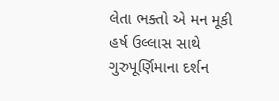લેતા ભક્તો એ મન મૂકી હર્ષ ઉલ્લાસ સાથે ગુરુપૂર્ણિમાના દર્શન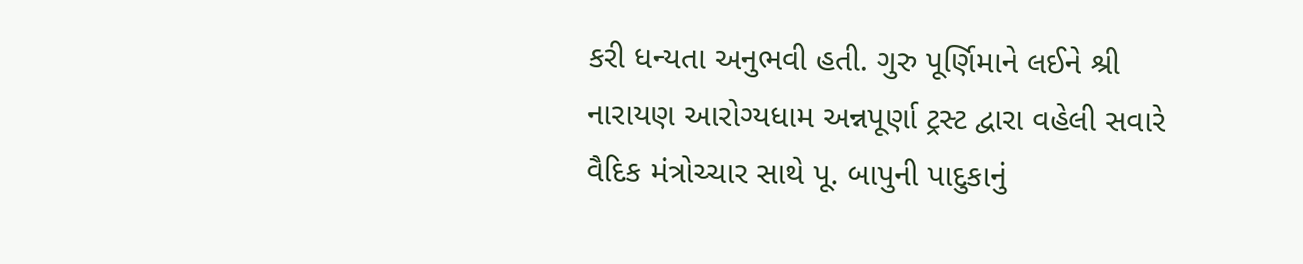કરી ધન્યતા અનુભવી હતી. ગુરુ પૂર્ણિમાને લઈને શ્રી નારાયણ આરોગ્યધામ અન્નપૂર્ણા ટ્રસ્ટ દ્વારા વહેલી સવારે વૈદિક મંત્રોચ્ચાર સાથે પૂ. બાપુની પાદુકાનું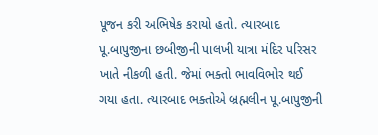પૂજન કરી અભિષેક કરાયો હતો. ત્યારબાદ પૂ.બાપુજીના છબીજીની પાલખી યાત્રા મંદિર પરિસર ખાતે નીકળી હતી. જેમાં ભક્તો ભાવવિભોર થઈ ગયા હતા. ત્યારબાદ ભક્તોએ બ્રહ્મલીન પૂ.બાપુજીની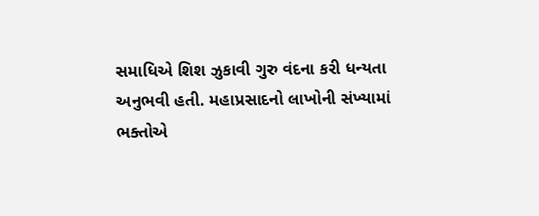સમાધિએ શિશ ઝુકાવી ગુરુ વંદના કરી ધન્યતા અનુભવી હતી. મહાપ્રસાદનો લાખોની સંખ્યામાં ભક્તોએ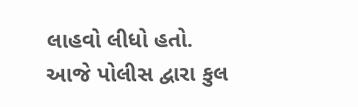લાહવો લીધો હતો. આજે પોલીસ દ્વારા કુલ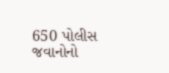650 પોલીસ જવાનોનો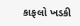કાફલો ખડકી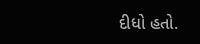દીધો હતો.